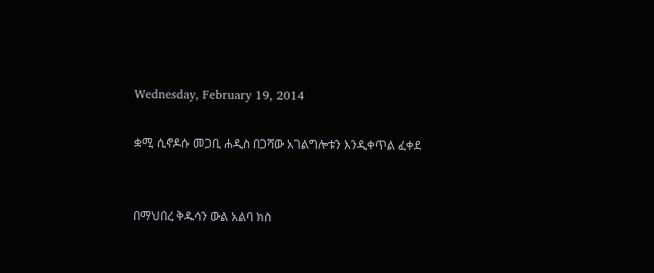Wednesday, February 19, 2014

ቋሚ ሲኖዶሱ መጋቢ ሐዲስ በጋሻው አገልግሎቱን እንዲቀጥል ፈቀደ


በማህበረ ቅዱሳን ውል አልባ ክስ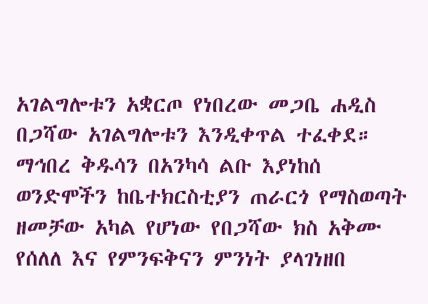አገልግሎቱን አቋርጦ የነበረው መጋቤ ሐዲስ በጋሻው አገልግሎቱን እንዲቀጥል ተፈቀደ። ማኅበረ ቅዱሳን በአንካሳ ልቡ እያነከሰ ወንድሞችን ከቤተክርስቲያን ጠራርጎ የማስወጣት ዘመቻው አካል የሆነው የበጋሻው ክስ አቅሙ የሰለለ እና የምንፍቅናን ምንነት ያላገነዘበ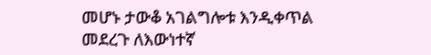መሆኑ ታውቆ አገልግሎቱ እንዲቀጥል መደረጉ ለእውነተኛ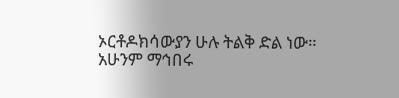ኦርቶዶክሳውያን ሁሉ ትልቅ ድል ነው።
አሁንም ማኅበሩ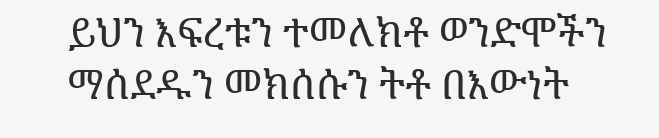ይህን እፍረቱን ተመለክቶ ወንድሞችን ማሰደዱን መክሰሱን ትቶ በእውነት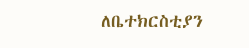ለቤተክርስቲያን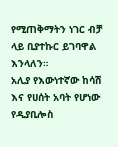የሚጠቅማትን ነገር ብቻ ላይ ቢያተኩር ይገባዋል እንላለን።
አሊያ የእውነተኛው ከሳሽ እና የሀሰት አባት የሆነው የዲያቢሎስ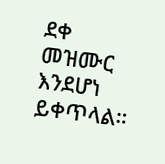ደቀ መዝሙር እንደሆነ ይቀጥላል።